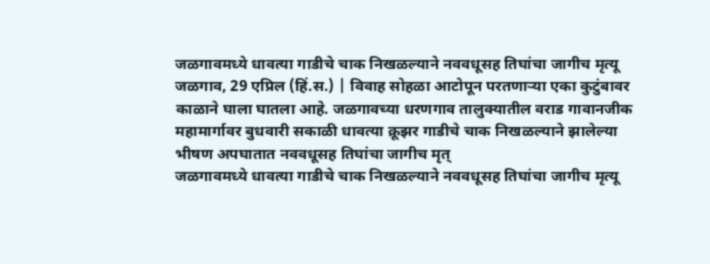जळगावमध्ये धावत्या गाडीचे चाक निखळल्याने नववधूसह तिघांचा जागीच मृत्यू
जळगाव, 29 एप्रिल (हिं.स.) | विवाह सोहळा आटोपून परतणाऱ्या एका कुटुंबावर काळाने घाला घातला आहे. जळगावच्या धरणगाव तालुक्यातील वराड गावानजीक महामार्गावर बुधवारी सकाळी धावत्या क्रूझर गाडीचे चाक निखळल्याने झालेल्या भीषण अपघातात नववधूसह तिघांचा जागीच मृत्
जळगावमध्ये धावत्या गाडीचे चाक निखळल्याने नववधूसह तिघांचा जागीच मृत्यू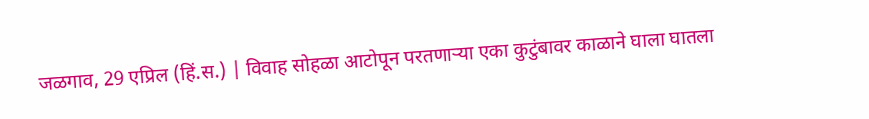जळगाव, 29 एप्रिल (हिं.स.) | विवाह सोहळा आटोपून परतणाऱ्या एका कुटुंबावर काळाने घाला घातला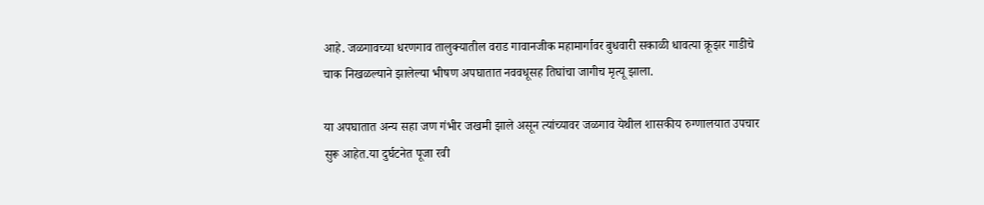आहे. जळगावच्या धरणगाव तालुक्यातील वराड गावानजीक महामार्गावर बुधवारी सकाळी धावत्या क्रूझर गाडीचे चाक निखळल्याने झालेल्या भीषण अपघातात नववधूसह तिघांचा जागीच मृत्यू झाला.

या अपघातात अन्य सहा जण गंभीर जखमी झाले असून त्यांच्यावर जळगाव येथील शासकीय रुग्णालयात उपचार सुरू आहेत.या दुर्घटनेत पूजा रवी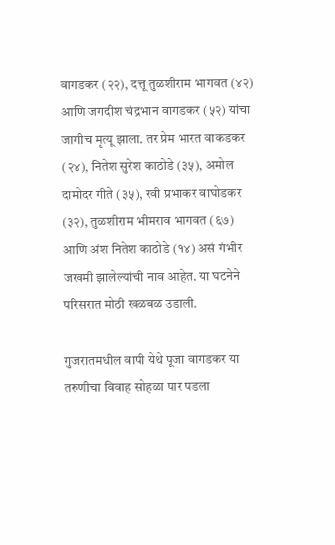वागडकर (२२), दत्तू तुळशीराम भागवत (४२) आणि जगदीश चंद्रभान वागडकर (५२) यांचा जागीच मृत्यू झाला. तर प्रेम भारत वाकडकर (२४), नितेश सुरेश काठोडे (३५), अमोल दामोदर गीते (३५), रवी प्रभाकर वाघोडकर (३२), तुळशीराम भीमराव भागवत (६७) आणि अंश नितेश काठोडे (१४) असं गंभीर जखमी झालेल्यांची नाव आहेत. या घटनेने परिसरात मोठी खळबळ उडाली.

गुजरातमधील वापी येथे पूजा वागडकर या तरुणीचा विवाह सोहळा पार पडला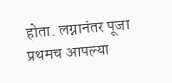होता. लग्नानंतर पूजा प्रथमच आपल्या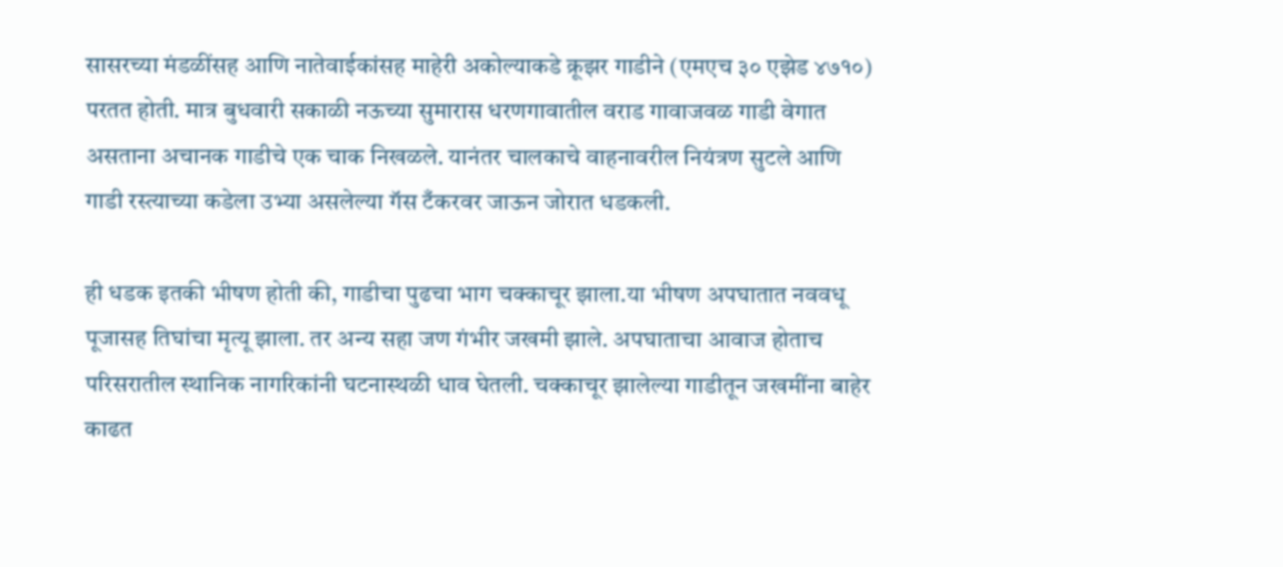सासरच्या मंडळींसह आणि नातेवाईकांसह माहेरी अकोल्याकडे क्रूझर गाडीने (एमएच ३० एझेड ४७१०) परतत होती. मात्र बुधवारी सकाळी नऊच्या सुमारास धरणगावातील वराड गावाजवळ गाडी वेगात असताना अचानक गाडीचे एक चाक निखळले. यानंतर चालकाचे वाहनावरील नियंत्रण सुटले आणि गाडी रस्त्याच्या कडेला उभ्या असलेल्या गॅस टँकरवर जाऊन जोरात धडकली.

ही धडक इतकी भीषण होती की, गाडीचा पुढचा भाग चक्काचूर झाला.या भीषण अपघातात नववधू पूजासह तिघांचा मृत्यू झाला. तर अन्य सहा जण गंभीर जखमी झाले. अपघाताचा आवाज होताच परिसरातील स्थानिक नागरिकांनी घटनास्थळी धाव घेतली. चक्काचूर झालेल्या गाडीतून जखमींना बाहेर काढत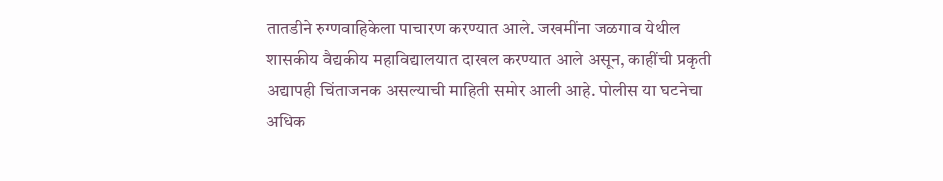तातडीने रुग्णवाहिकेला पाचारण करण्यात आले. जखमींना जळगाव येथील शासकीय वैद्यकीय महाविद्यालयात दाखल करण्यात आले असून, काहींची प्रकृती अद्यापही चिंताजनक असल्याची माहिती समोर आली आहे. पोलीस या घटनेचा अधिक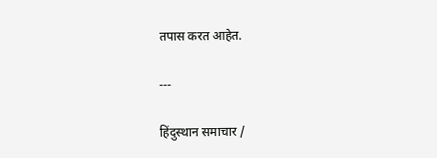तपास करत आहेत.

---

हिंदुस्थान समाचार /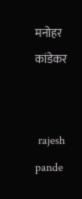मनोहर कांडेकर


 rajesh pande